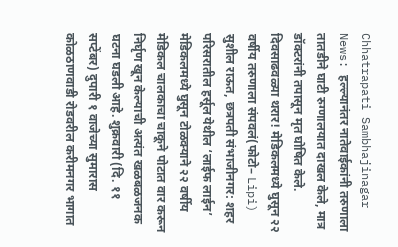Chhatrapati Sambhajinagar News: हल्ल्यानंतर नातेवाईकांनी तरुणाला तातडीने घाटी रुग्णालयात दाखल केले, मात्र डॉक्टरांनी तपासून मृत घोषित केले.
दिवसाढवळ्या थरार! मेडिकलमध्ये घुसून २२ वर्षीय तरुणाला संपवलं(फोटो– Lipi)
सुशील राऊत, छत्रपती संभाजीनगर: शहर परिसरातील हर्सूल येथील ‘लाईफ लाईन’ मेडिकलमध्ये घुसून टोळक्याने २२ वर्षीय मेडिकल चालकाचा चाकूने पोटात वार करून निर्घृण खून केल्याची अत्यंत खळबळजनक घटना घडली आहे. शुक्रवारी (दि. ११ सप्टेंबर) दुपारी १ वाजेच्या सुमारास कोळठाणवाडी रोडवरील करीमनगर भागात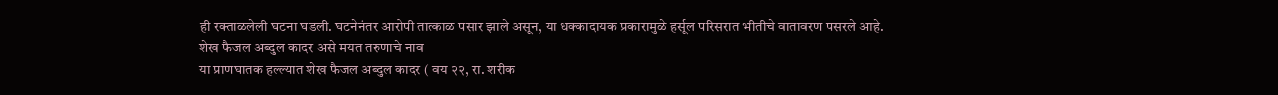ही रक्ताळलेली घटना घडली. घटनेनंतर आरोपी तात्काळ पसार झाले असून, या धक्कादायक प्रकारामुळे हर्सूल परिसरात भीतीचे वातावरण पसरले आहे.
शेख फैजल अब्दुल कादर असे मयत तरुणाचे नाव
या प्राणघातक हल्ल्यात शेख फैजल अब्दुल कादर ( वय २२, रा. शरीक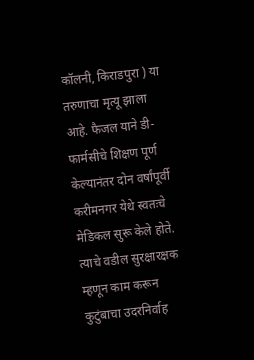कॉलनी, किराडपुरा ) या तरुणाचा मृत्यू झाला आहे. फैजल याने डी-फार्मसीचे शिक्षण पूर्ण केल्यानंतर दोन वर्षांपूर्वी करीमनगर येथे स्वतःचे मेडिकल सुरू केले होते. त्याचे वडील सुरक्षारक्षक म्हणून काम करून कुटुंबाचा उदरनिर्वाह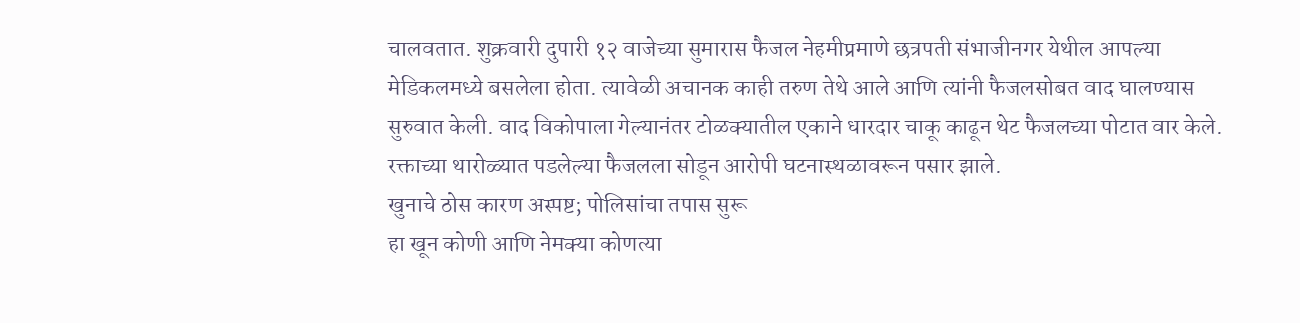चालवतात. शुक्रवारी दुपारी १२ वाजेच्या सुमारास फैजल नेहमीप्रमाणे छत्रपती संभाजीनगर येथील आपल्या मेडिकलमध्ये बसलेला होता. त्यावेळी अचानक काही तरुण तेथे आले आणि त्यांनी फैजलसोबत वाद घालण्यास सुरुवात केली. वाद विकोपाला गेल्यानंतर टोळक्यातील एकाने धारदार चाकू काढून थेट फैजलच्या पोटात वार केले. रक्ताच्या थारोळ्यात पडलेल्या फैजलला सोडून आरोपी घटनास्थळावरून पसार झाले.
खुनाचे ठोस कारण अस्पष्ट; पोलिसांचा तपास सुरू
हा खून कोणी आणि नेमक्या कोणत्या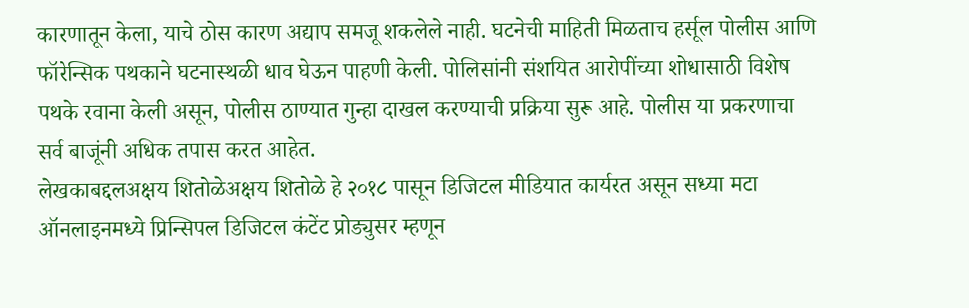कारणातून केला, याचे ठोस कारण अद्याप समजू शकलेले नाही. घटनेची माहिती मिळताच हर्सूल पोलीस आणि फॉरेन्सिक पथकाने घटनास्थळी धाव घेऊन पाहणी केली. पोलिसांनी संशयित आरोपींच्या शोधासाठी विशेष पथके रवाना केली असून, पोलीस ठाण्यात गुन्हा दाखल करण्याची प्रक्रिया सुरू आहे. पोलीस या प्रकरणाचा सर्व बाजूंनी अधिक तपास करत आहेत.
लेखकाबद्दलअक्षय शितोळेअक्षय शितोळे हे २०१८ पासून डिजिटल मीडियात कार्यरत असून सध्या मटा ऑनलाइनमध्ये प्रिन्सिपल डिजिटल कंटेंट प्रोड्युसर म्हणून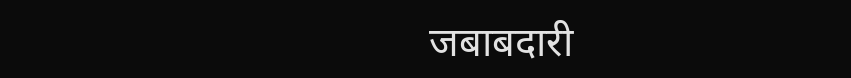जबाबदारी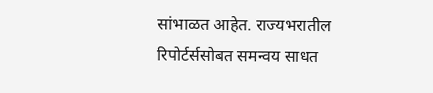सांभाळत आहेत. राज्यभरातील रिपोर्टर्ससोबत समन्वय साधत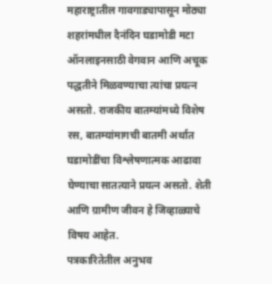महाराष्ट्रातील गावगाड्यापासून मोठ्या शहरांमधील दैनंदिन घडामोडी मटा ऑनलाइनसाठी वेगवान आणि अचूक पद्धतीने मिळवण्याचा त्यांचा प्रयत्न असतो. राजकीय बातम्यांमध्ये विशेष रस, बातम्यांमागची बातमी अर्थात घडामोडींचा विश्लेषणात्मक आढावा घेण्याचा सातत्याने प्रयत्न असतो. शेती आणि ग्रामीण जीवन हे जिव्हाळ्याचे विषय आहेत.
पत्रकारितेतील अनुभव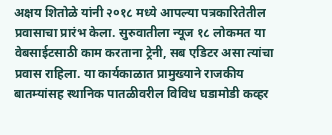अक्षय शितोळे यांनी २०१८ मध्ये आपल्या पत्रकारितेतील प्रवासाचा प्रारंभ केला. सुरुवातीला न्यूज १८ लोकमत या वेबसाईटसाठी काम करताना ट्रेनी, सब एडिटर असा त्यांचा प्रवास राहिला. या कार्यकाळात प्रामुख्याने राजकीय बातम्यांसह स्थानिक पातळीवरील विविध घडामोडी कव्हर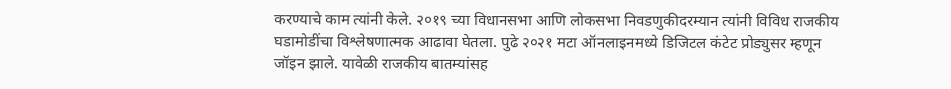करण्याचे काम त्यांनी केले. २०१९ च्या विधानसभा आणि लोकसभा निवडणुकीदरम्यान त्यांनी विविध राजकीय घडामोडींचा विश्लेषणात्मक आढावा घेतला. पुढे २०२१ मटा ऑनलाइनमध्ये डिजिटल कंटेट प्रोड्युसर म्हणून जॉइन झाले. यावेळी राजकीय बातम्यांसह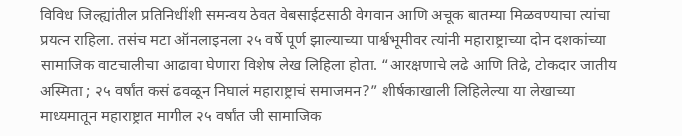विविध जिल्ह्यांतील प्रतिनिधींशी समन्वय ठेवत वेबसाईटसाठी वेगवान आणि अचूक बातम्या मिळवण्याचा त्यांचा प्रयत्न राहिला. तसंच मटा ऑनलाइनला २५ वर्षे पूर्ण झाल्याच्या पार्श्वभूमीवर त्यांनी महाराष्ट्राच्या दोन दशकांच्या सामाजिक वाटचालीचा आढावा घेणारा विशेष लेख लिहिला होता. “आरक्षणाचे लढे आणि तिढे, टोकदार जातीय अस्मिता ; २५ वर्षांत कसं ढवळून निघालं महाराष्ट्राचं समाजमन?” शीर्षकाखाली लिहिलेल्या या लेखाच्या माध्यमातून महाराष्ट्रात मागील २५ वर्षांत जी सामाजिक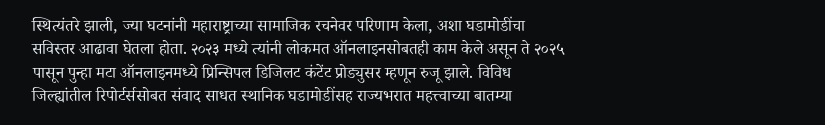स्थित्यंतरे झाली, ज्या घटनांनी महाराष्ट्राच्या सामाजिक रचनेवर परिणाम केला, अशा घडामोडींचा सविस्तर आढावा घेतला होता. २०२३ मध्ये त्यांनी लोकमत ऑनलाइनसोबतही काम केले असून ते २०२५ पासून पुन्हा मटा ऑनलाइनमध्ये प्रिन्सिपल डिजिलट कंटेंट प्रोड्युसर म्हणून रुजू झाले. विविध जिल्ह्यांतील रिपोर्टर्ससोबत संवाद साधत स्थानिक घडामोडींसह राज्यभरात महत्त्वाच्या बातम्या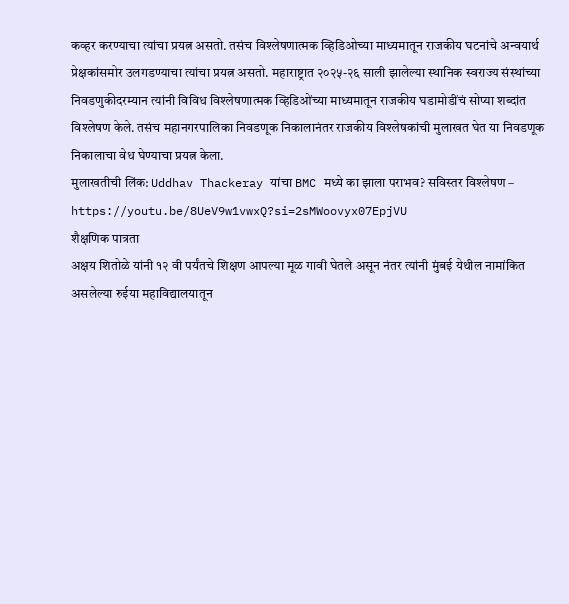कव्हर करण्याचा त्यांचा प्रयत्न असतो. तसंच विश्लेषणात्मक व्हिडिओच्या माध्यमातून राजकीय घटनांचे अन्वयार्थ प्रेक्षकांसमोर उलगडण्याचा त्यांचा प्रयत्न असतो. महाराष्ट्रात २०२५-२६ साली झालेल्या स्थानिक स्वराज्य संस्थांच्या निवडणुकीदरम्यान त्यांनी विविध विश्लेषणात्मक व्हिडिओंच्या माध्यमातून राजकीय घडामोडींचं सोप्या शब्दांत विश्लेषण केले. तसंच महानगरपालिका निवडणूक निकालानंतर राजकीय विश्लेषकांची मुलाखत घेत या निवडणूक निकालाचा वेध घेण्याचा प्रयत्न केला.
मुलाखतीची लिंक: Uddhav Thackeray यांचा BMC मध्ये का झाला पराभव? सविस्तर विश्लेषण – https://youtu.be/8UeV9w1vwxQ?si=2sMWoovyx07EpjVU
शैक्षणिक पात्रता
अक्षय शितोळे यांनी १२ वी पर्यंतचे शिक्षण आपल्या मूळ गावी घेतले असून नंतर त्यांनी मुंबई येथील नामांकित असलेल्या रुईया महाविद्यालयातून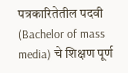पत्रकारितेतील पदवी (Bachelor of mass media) चे शिक्षण पूर्ण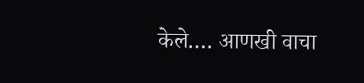केले.… आणखी वाचा